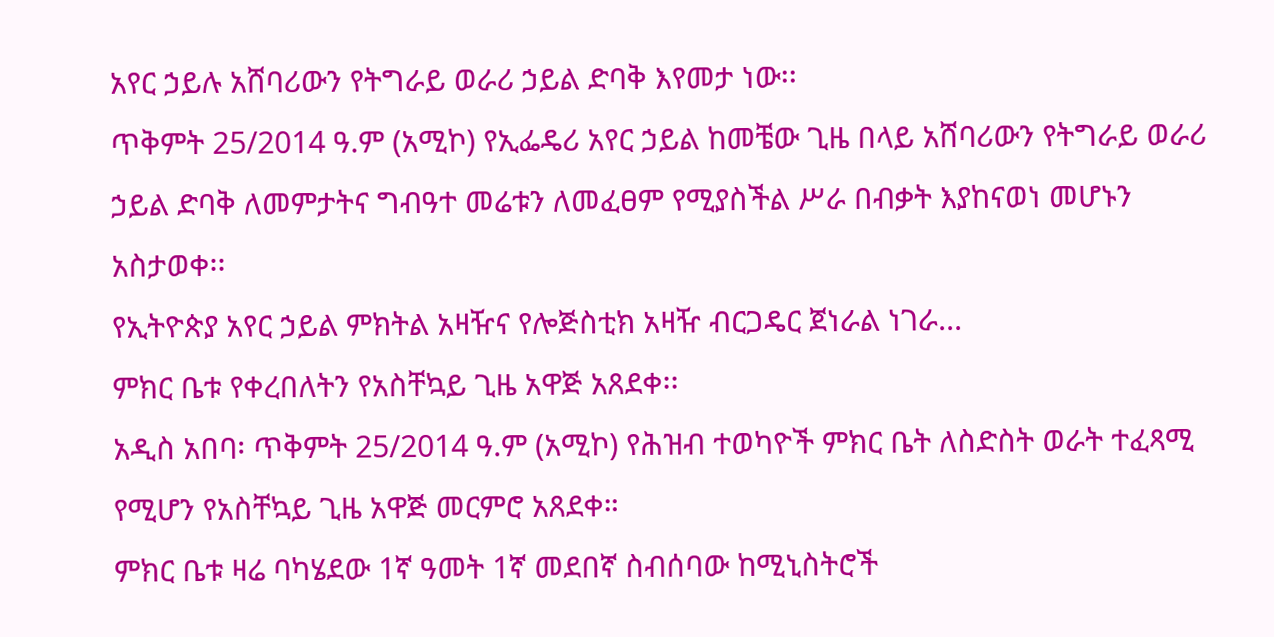አየር ኃይሉ አሸባሪውን የትግራይ ወራሪ ኃይል ድባቅ እየመታ ነው፡፡
ጥቅምት 25/2014 ዓ.ም (አሚኮ) የኢፌዴሪ አየር ኃይል ከመቼው ጊዜ በላይ አሸባሪውን የትግራይ ወራሪ ኃይል ድባቅ ለመምታትና ግብዓተ መሬቱን ለመፈፀም የሚያስችል ሥራ በብቃት እያከናወነ መሆኑን አስታወቀ፡፡
የኢትዮጵያ አየር ኃይል ምክትል አዛዥና የሎጅስቲክ አዛዥ ብርጋዴር ጀነራል ነገራ...
ምክር ቤቱ የቀረበለትን የአስቸኳይ ጊዜ አዋጅ አጸደቀ፡፡
አዲስ አበባ፡ ጥቅምት 25/2014 ዓ.ም (አሚኮ) የሕዝብ ተወካዮች ምክር ቤት ለስድስት ወራት ተፈጻሚ የሚሆን የአስቸኳይ ጊዜ አዋጅ መርምሮ አጸደቀ።
ምክር ቤቱ ዛሬ ባካሄደው 1ኛ ዓመት 1ኛ መደበኛ ስብሰባው ከሚኒስትሮች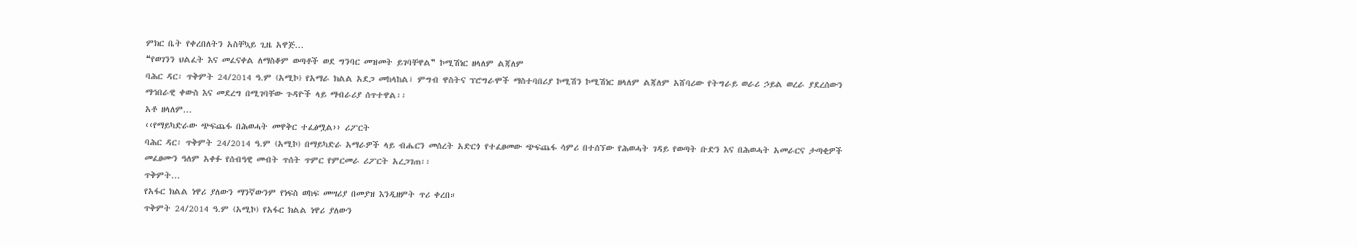ምክር ቤት የቀረበለትን አስቸኳይ ጊዜ አዋጅ...
❝የወገንን ህልፈት እና መፈናቀል ለማስቆም ወጣቶች ወደ ግንባር መዝመት ይገባቸዋል❞ ኮሚሽነር ዘላለም ልጃለም
ባሕር ዳር፡ ጥቅምት 24/2014 ዓ.ም (አሚኮ) የአማራ ክልል አደጋ መከላከል፣ ምግብ ዋስትና ፕሮግራሞች ማስተባበሪያ ኮሚሽን ኮሚሽነር ዘላለም ልጃለም አሸባሪው የትግራይ ወራሪ ኃይል ወረራ ያደረሰውን ማኅበራዊ ቀውስ እና መደረግ በሚገባቸው ጉዳዮች ላይ ማብራሪያ ሰጥተዋል፡፡
አቶ ዘላለም...
‹‹የማይካድራው ጭፍጨፋ በሕወሓት መዋቅር ተፈፅሟል›› ሪፖርት
ባሕር ዳር፡ ጥቅምት 24/2014 ዓ.ም (አሚኮ) በማይካድራ አማራዎች ላይ ብሔርን መሰረት አድርጎ የተፈፀመው ጭፍጨፋ ሳምሪ በተሰኘው የሕወሓት ገዳይ የወጣት ቡድን እና በሕወሓት አመራርና ታጣቂዎች መፈፀሙን ዓለም አቀፉ የሰብዓዊ መብት ጥሰት ጥምር የምርመራ ሪፖርት አረጋገጠ፡፡
ጥቅምት...
የአፋር ክልል ነዋሪ ያለውን ማንኛውንም የነፍስ ወከፍ መሣሪያ በመያዝ እንዲዘምት ጥሪ ቀረበ።
ጥቅምት 24/2014 ዓ.ም (አሚኮ) የአፋር ክልል ነዋሪ ያለውን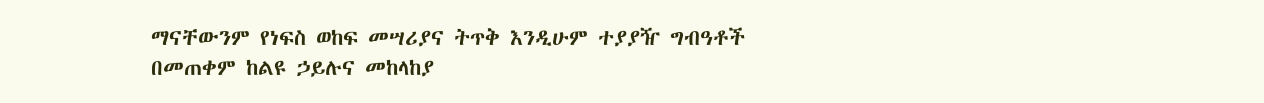ማናቸውንም የነፍስ ወከፍ መሣሪያና ትጥቅ እንዲሁም ተያያዥ ግብዓቶች በመጠቀም ከልዩ ኃይሉና መከላከያ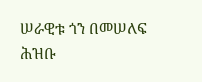ሠራዊቱ ጎን በመሠለፍ ሕዝቡ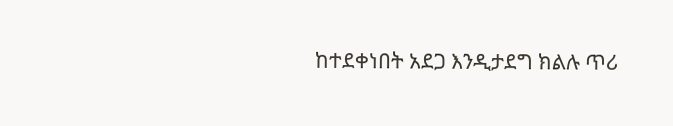ከተደቀነበት አደጋ እንዲታደግ ክልሉ ጥሪ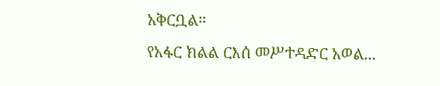አቅርቧል።
የአፋር ክልል ርእሰ መሥተዳድር አወል...